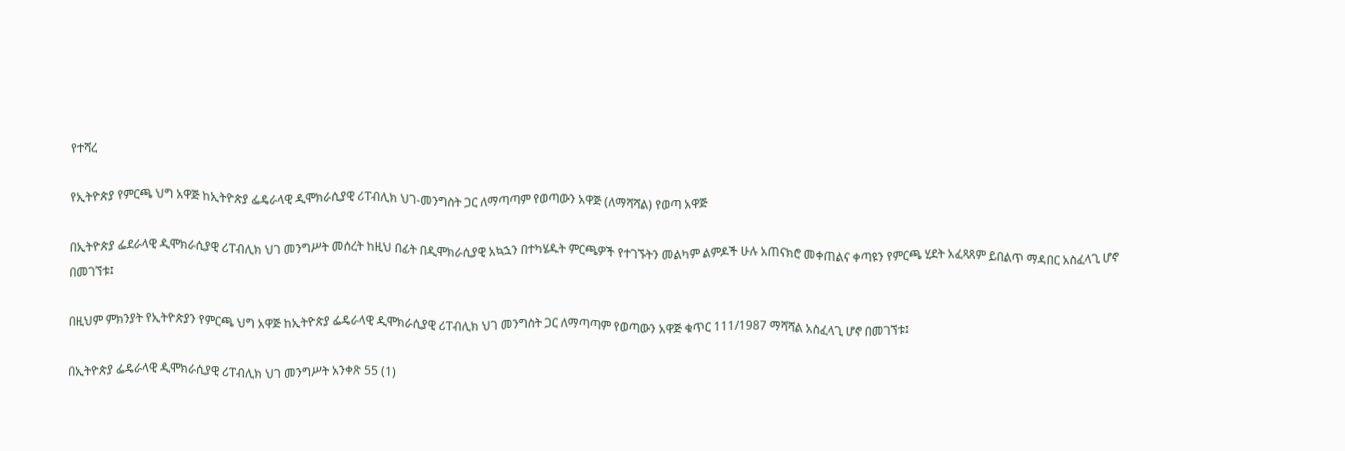የተሻረ

የኢትዮጵያ የምርጫ ህግ አዋጅ ከኢትዮጵያ ፌዴራላዊ ዲሞክራሲያዊ ሪፐብሊክ ህገ-መንግስት ጋር ለማጣጣም የወጣውን አዋጅ (ለማሻሻል) የወጣ አዋጅ

በኢትዮጵያ ፌደራላዊ ዲሞክራሲያዊ ሪፐብሊክ ህገ መንግሥት መሰረት ከዚህ በፊት በዲሞክራሲያዊ አኳኋን በተካሄዱት ምርጫዎች የተገኙትን መልካም ልምዶች ሁሉ አጠናክሮ መቀጠልና ቀጣዩን የምርጫ ሂደት አፈጻጸም ይበልጥ ማዳበር አስፈላጊ ሆኖ በመገኘቱ፤

በዚህም ምክንያት የኢትዮጵያን የምርጫ ህግ አዋጅ ከኢትዮጵያ ፌዴራላዊ ዲሞክራሲያዊ ሪፐብሊክ ህገ መንግስት ጋር ለማጣጣም የወጣውን አዋጅ ቁጥር 111/1987 ማሻሻል አስፈላጊ ሆኖ በመገኘቱ፤

በኢትዮጵያ ፌዴራላዊ ዲሞክራሲያዊ ሪፐብሊክ ህገ መንግሥት አንቀጽ 55 (1)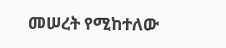መሠረት የሚከተለው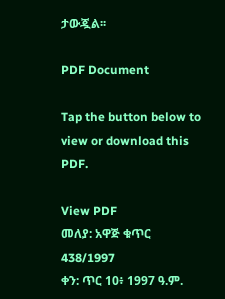ታውጇል፡፡

PDF Document

Tap the button below to view or download this PDF.

View PDF
መለያ: አዋጅ ቁጥር 438/1997
ቀን: ጥር 10፥ 1997 ዓ.ም.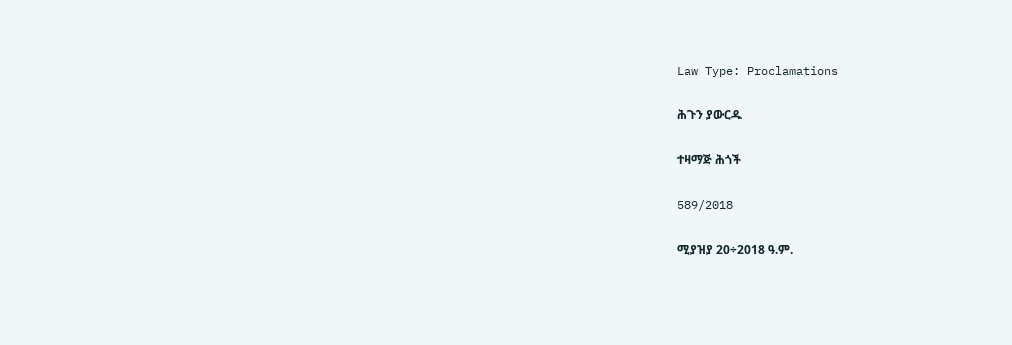Law Type: Proclamations

ሕጉን ያውርዱ

ተዛማጅ ሕጎች

589/2018

ሚያዝያ 20÷2018 ዓ.ም.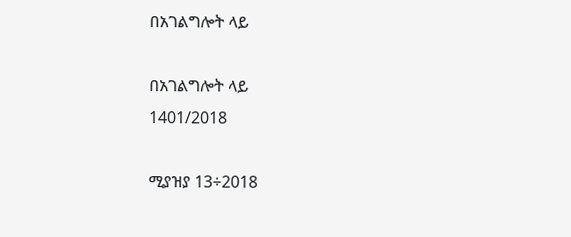በአገልግሎት ላይ

በአገልግሎት ላይ
1401/2018

ሚያዝያ 13÷2018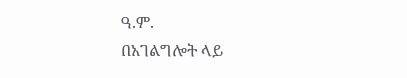ዓ.ም.
በአገልግሎት ላይ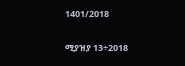1401/2018

ሚያዝያ 13÷2018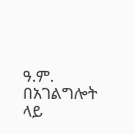ዓ.ም.
በአገልግሎት ላይ